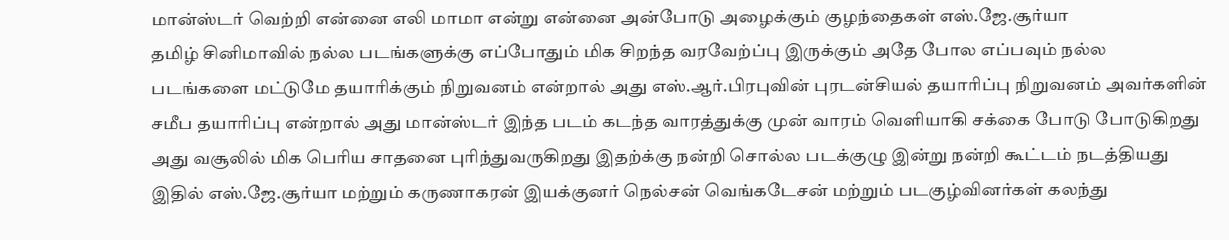மான்ஸ்டர் வெற்றி என்னை எலி மாமா என்று என்னை அன்போடு அழைக்கும் குழந்தைகள் எஸ்.ஜே.சூர்யா
தமிழ் சினிமாவில் நல்ல படங்களுக்கு எப்போதும் மிக சிறந்த வரவேற்ப்பு இருக்கும் அதே போல எப்பவும் நல்ல படங்களை மட்டுமே தயாரிக்கும் நிறுவனம் என்றால் அது எஸ்.ஆர்.பிரபுவின் புரடன்சியல் தயாரிப்பு நிறுவனம் அவர்களின் சமீப தயாரிப்பு என்றால் அது மான்ஸ்டர் இந்த படம் கடந்த வாரத்துக்கு முன் வாரம் வெளியாகி சக்கை போடு போடுகிறது அது வசூலில் மிக பெரிய சாதனை புரிந்துவருகிறது இதற்க்கு நன்றி சொல்ல படக்குழு இன்று நன்றி கூட்டம் நடத்தியது இதில் எஸ்.ஜே.சூர்யா மற்றும் கருணாகரன் இயக்குனர் நெல்சன் வெங்கடேசன் மற்றும் படகுழ்வினர்கள் கலந்து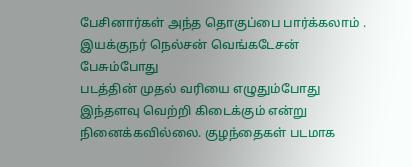பேசினார்கள் அந்த தொகுப்பை பார்க்கலாம் .
இயக்குநர் நெல்சன் வெங்கடேசன் பேசும்போது
படத்தின் முதல் வரியை எழுதும்போது இந்தளவு வெற்றி கிடைக்கும் என்று நினைக்கவில்லை. குழந்தைகள் படமாக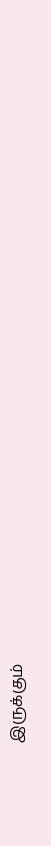இருக்கும்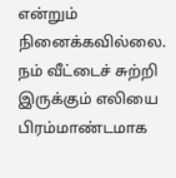என்றும் நினைக்கவில்லை. நம் வீட்டைச் சுற்றி இருக்கும் எலியை பிரம்மாண்டமாக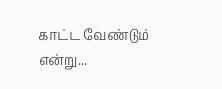காட்ட வேண்டும் என்று...